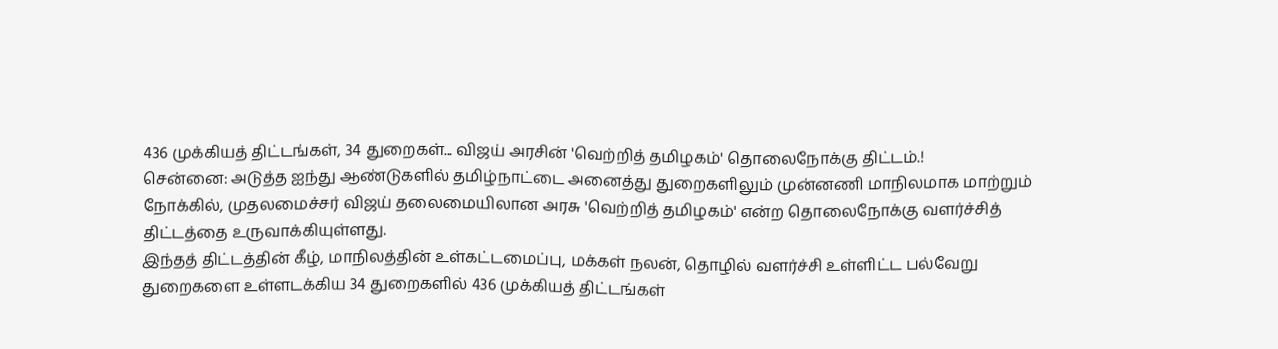436 முக்கியத் திட்டங்கள், 34 துறைகள்... விஜய் அரசின் 'வெற்றித் தமிழகம்' தொலைநோக்கு திட்டம்.!
சென்னை: அடுத்த ஐந்து ஆண்டுகளில் தமிழ்நாட்டை அனைத்து துறைகளிலும் முன்னணி மாநிலமாக மாற்றும் நோக்கில், முதலமைச்சர் விஜய் தலைமையிலான அரசு 'வெற்றித் தமிழகம்' என்ற தொலைநோக்கு வளர்ச்சித் திட்டத்தை உருவாக்கியுள்ளது.
இந்தத் திட்டத்தின் கீழ், மாநிலத்தின் உள்கட்டமைப்பு, மக்கள் நலன், தொழில் வளர்ச்சி உள்ளிட்ட பல்வேறு துறைகளை உள்ளடக்கிய 34 துறைகளில் 436 முக்கியத் திட்டங்கள்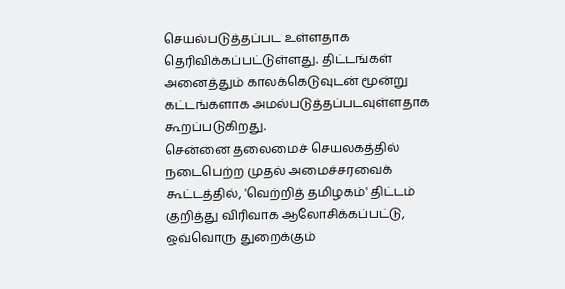செயல்படுத்தப்பட உள்ளதாக தெரிவிக்கப்பட்டுள்ளது. திட்டங்கள் அனைத்தும் காலக்கெடுவுடன் மூன்று கட்டங்களாக அமல்படுத்தப்படவுள்ளதாக கூறப்படுகிறது.
சென்னை தலைமைச் செயலகத்தில் நடைபெற்ற முதல் அமைச்சரவைக் கூட்டத்தில், 'வெற்றித் தமிழகம்' திட்டம் குறித்து விரிவாக ஆலோசிக்கப்பட்டு, ஒவ்வொரு துறைக்கும்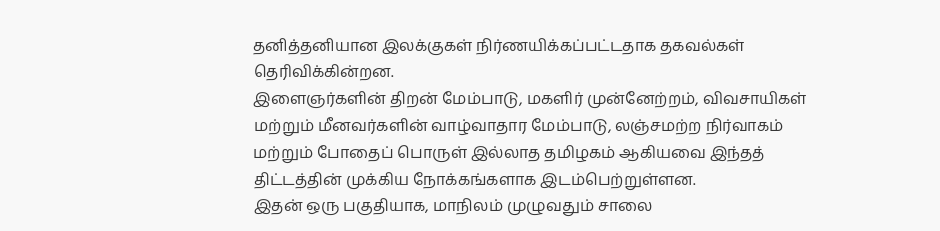தனித்தனியான இலக்குகள் நிர்ணயிக்கப்பட்டதாக தகவல்கள் தெரிவிக்கின்றன.
இளைஞர்களின் திறன் மேம்பாடு, மகளிர் முன்னேற்றம், விவசாயிகள் மற்றும் மீனவர்களின் வாழ்வாதார மேம்பாடு, லஞ்சமற்ற நிர்வாகம் மற்றும் போதைப் பொருள் இல்லாத தமிழகம் ஆகியவை இந்தத் திட்டத்தின் முக்கிய நோக்கங்களாக இடம்பெற்றுள்ளன.
இதன் ஒரு பகுதியாக, மாநிலம் முழுவதும் சாலை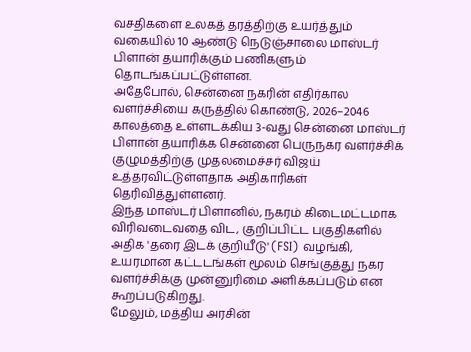வசதிகளை உலகத் தரத்திற்கு உயர்த்தும் வகையில் 10 ஆண்டு நெடுஞ்சாலை மாஸ்டர் பிளான் தயாரிக்கும் பணிகளும் தொடங்கப்பட்டுள்ளன.
அதேபோல், சென்னை நகரின் எதிர்கால வளர்ச்சியை கருத்தில் கொண்டு, 2026–2046 காலத்தை உள்ளடக்கிய 3-வது சென்னை மாஸ்டர் பிளான் தயாரிக்க சென்னை பெருநகர வளர்ச்சிக் குழுமத்திற்கு முதலமைச்சர் விஜய் உத்தரவிட்டுள்ளதாக அதிகாரிகள் தெரிவித்துள்ளனர்.
இந்த மாஸ்டர் பிளானில், நகரம் கிடைமட்டமாக விரிவடைவதை விட, குறிப்பிட்ட பகுதிகளில் அதிக 'தரை இடக் குறியீடு' (FSI) வழங்கி, உயரமான கட்டடங்கள் மூலம் செங்குத்து நகர வளர்ச்சிக்கு முன்னுரிமை அளிக்கப்படும் என கூறப்படுகிறது.
மேலும், மத்திய அரசின்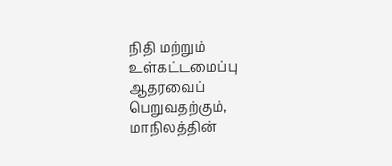நிதி மற்றும் உள்கட்டமைப்பு ஆதரவைப் பெறுவதற்கும், மாநிலத்தின்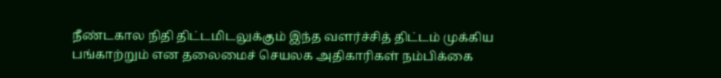நீண்டகால நிதி திட்டமிடலுக்கும் இந்த வளர்ச்சித் திட்டம் முக்கிய பங்காற்றும் என தலைமைச் செயலக அதிகாரிகள் நம்பிக்கை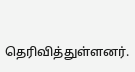தெரிவித்துள்ளனர்.